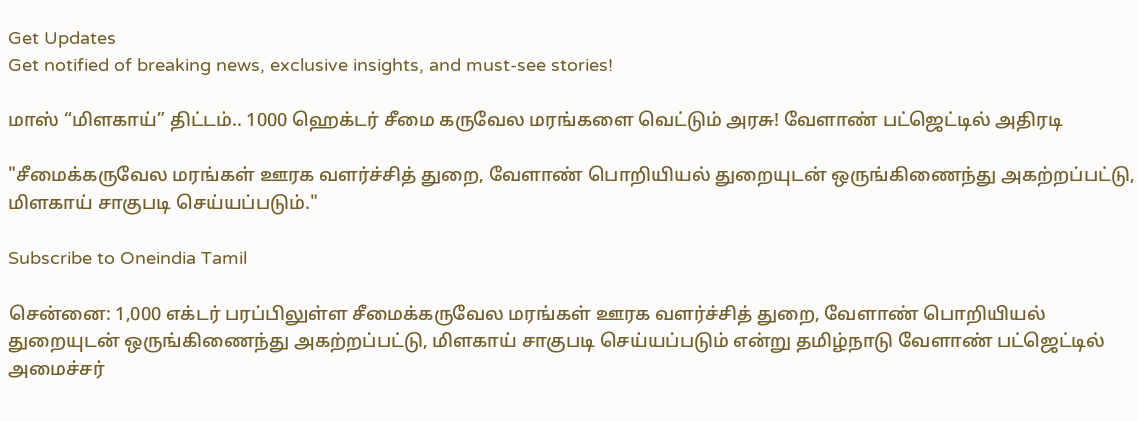Get Updates
Get notified of breaking news, exclusive insights, and must-see stories!

மாஸ் “மிளகாய்” திட்டம்.. 1000 ஹெக்டர் சீமை கருவேல மரங்களை வெட்டும் அரசு! வேளாண் பட்ஜெட்டில் அதிரடி

"சீமைக்கருவேல மரங்கள் ஊரக வளர்ச்சித் துறை, வேளாண் பொறியியல் துறையுடன் ஒருங்கிணைந்து அகற்றப்பட்டு, மிளகாய் சாகுபடி செய்யப்படும்."

Subscribe to Oneindia Tamil

சென்னை: 1,000 எக்டர் பரப்பிலுள்ள சீமைக்கருவேல மரங்கள் ஊரக வளர்ச்சித் துறை, வேளாண் பொறியியல் துறையுடன் ஒருங்கிணைந்து அகற்றப்பட்டு, மிளகாய் சாகுபடி செய்யப்படும் என்று தமிழ்நாடு வேளாண் பட்ஜெட்டில் அமைச்சர்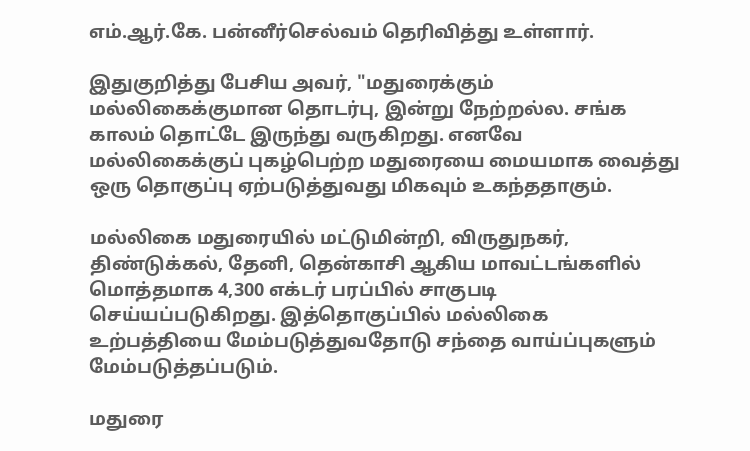எம்.ஆர்.கே. பன்னீர்செல்வம் தெரிவித்து உள்ளார்.

இதுகுறித்து பேசிய அவர், "மதுரைக்கும் மல்லிகைக்குமான தொடர்பு, இன்று நேற்றல்ல. சங்க காலம் தொட்டே இருந்து வருகிறது. எனவே மல்லிகைக்குப் புகழ்பெற்ற மதுரையை மையமாக வைத்து ஒரு தொகுப்பு ஏற்படுத்துவது மிகவும் உகந்ததாகும்.

மல்லிகை மதுரையில் மட்டுமின்றி, விருதுநகர், திண்டுக்கல், தேனி, தென்காசி ஆகிய மாவட்டங்களில் மொத்தமாக 4,300 எக்டர் பரப்பில் சாகுபடி செய்யப்படுகிறது. இத்தொகுப்பில் மல்லிகை உற்பத்தியை மேம்படுத்துவதோடு சந்தை வாய்ப்புகளும் மேம்படுத்தப்படும்.

மதுரை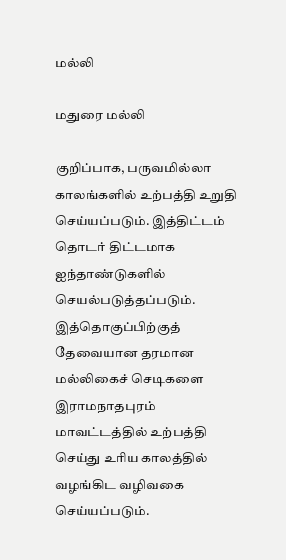மல்லி

மதுரை மல்லி

குறிப்பாக, பருவமில்லா காலங்களில் உற்பத்தி உறுதி செய்யப்படும். இத்திட்டம் தொடர் திட்டமாக ஐந்தாண்டுகளில் செயல்படுத்தப்படும். இத்தொகுப்பிற்குத் தேவையான தரமான மல்லிகைச் செடிகளை இராமநாதபுரம் மாவட்டத்தில் உற்பத்தி செய்து உரிய காலத்தில் வழங்கிட வழிவகை செய்யப்படும்.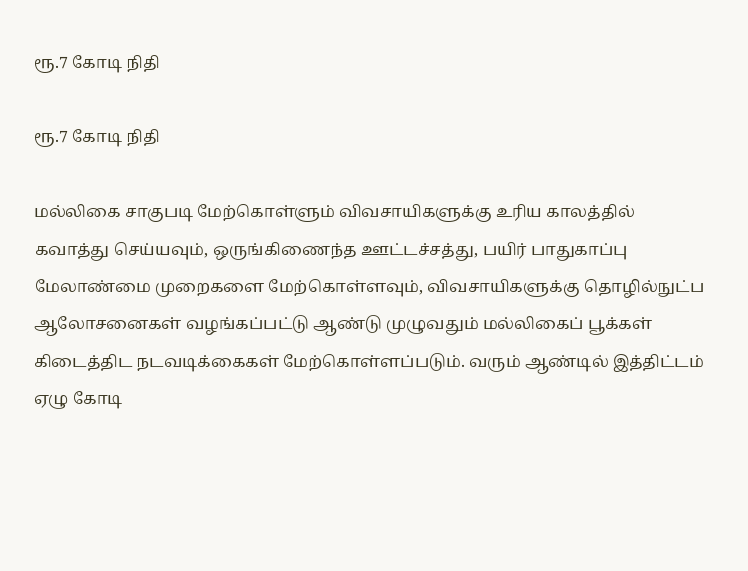ரூ.7 கோடி நிதி

ரூ.7 கோடி நிதி

மல்லிகை சாகுபடி மேற்கொள்ளும் விவசாயிகளுக்கு உரிய காலத்தில் கவாத்து செய்யவும், ஒருங்கிணைந்த ஊட்டச்சத்து, பயிர் பாதுகாப்பு மேலாண்மை முறைகளை மேற்கொள்ளவும், விவசாயிகளுக்கு தொழில்நுட்ப ஆலோசனைகள் வழங்கப்பட்டு ஆண்டு முழுவதும் மல்லிகைப் பூக்கள் கிடைத்திட நடவடிக்கைகள் மேற்கொள்ளப்படும். வரும் ஆண்டில் இத்திட்டம் ஏழு கோடி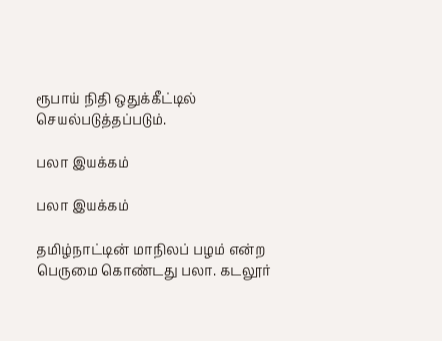ரூபாய் நிதி ஒதுக்கீட்டில் செயல்படுத்தப்படும்.

பலா இயக்கம்

பலா இயக்கம்

தமிழ்நாட்டின் மாநிலப் பழம் என்ற பெருமை கொண்டது பலா. கடலூர்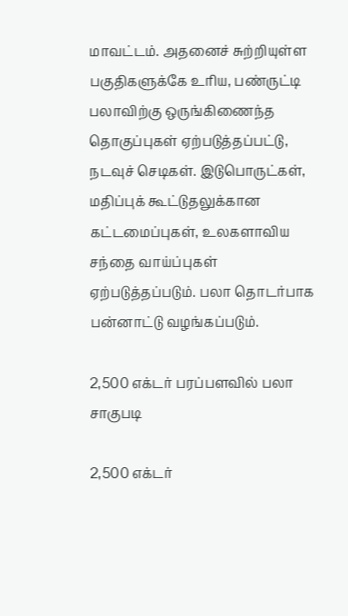மாவட்டம். அதனைச் சுற்றியுள்ள பகுதிகளுக்கே உரிய, பண்ருட்டி பலாவிற்கு ஒருங்கிணைந்த தொகுப்புகள் ஏற்படுத்தப்பட்டு, நடவுச் செடிகள். இடுபொருட்கள், மதிப்புக் கூட்டுதலுக்கான கட்டமைப்புகள், உலகளாவிய சந்தை வாய்ப்புகள் ஏற்படுத்தப்படும். பலா தொடர்பாக பன்னாட்டு வழங்கப்படும்.

2,500 எக்டர் பரப்பளவில் பலா சாகுபடி

2,500 எக்டர்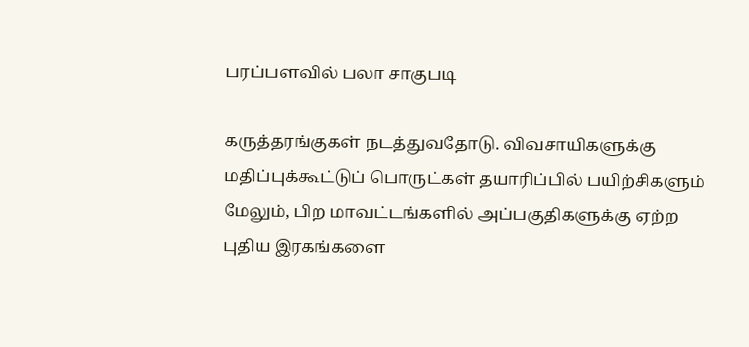பரப்பளவில் பலா சாகுபடி

கருத்தரங்குகள் நடத்துவதோடு. விவசாயிகளுக்கு மதிப்புக்கூட்டுப் பொருட்கள் தயாரிப்பில் பயிற்சிகளும் மேலும், பிற மாவட்டங்களில் அப்பகுதிகளுக்கு ஏற்ற புதிய இரகங்களை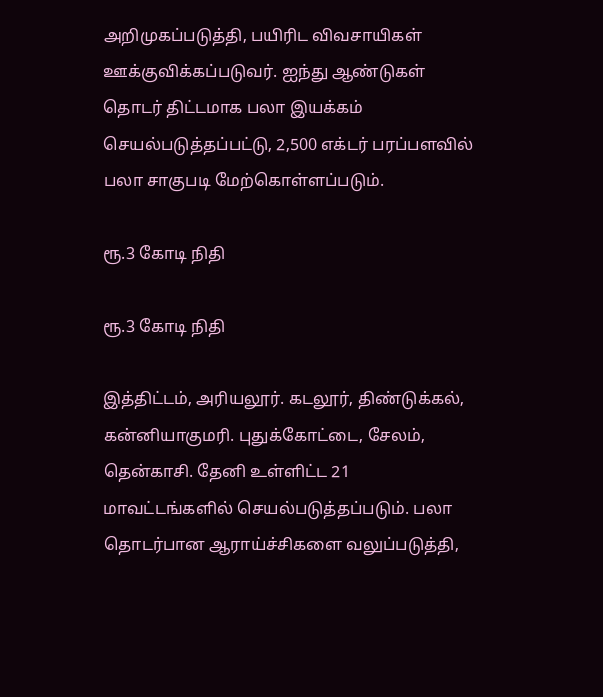அறிமுகப்படுத்தி, பயிரிட விவசாயிகள் ஊக்குவிக்கப்படுவர். ஐந்து ஆண்டுகள் தொடர் திட்டமாக பலா இயக்கம் செயல்படுத்தப்பட்டு, 2,500 எக்டர் பரப்பளவில் பலா சாகுபடி மேற்கொள்ளப்படும்.

ரூ.3 கோடி நிதி

ரூ.3 கோடி நிதி

இத்திட்டம், அரியலூர். கடலூர், திண்டுக்கல், கன்னியாகுமரி. புதுக்கோட்டை, சேலம், தென்காசி. தேனி உள்ளிட்ட 21 மாவட்டங்களில் செயல்படுத்தப்படும். பலா தொடர்பான ஆராய்ச்சிகளை வலுப்படுத்தி,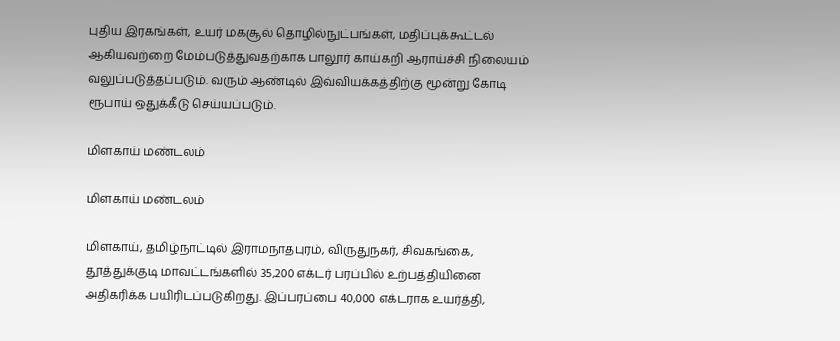புதிய இரகங்கள், உயர் மகசூல் தொழில்நுட்பங்கள், மதிப்புக்கூட்டல் ஆகியவற்றை மேம்படுத்துவதற்காக பாலூர் காய்கறி ஆராய்ச்சி நிலையம் வலுப்படுத்தப்படும். வரும் ஆண்டில் இவ்வியக்கத்திற்கு மூன்று கோடி ரூபாய் ஒதுக்கீடு செய்யப்படும்.

மிளகாய் மண்டலம்

மிளகாய் மண்டலம்

மிளகாய், தமிழ்நாட்டில் இராமநாதபுரம், விருதுநகர், சிவகங்கை, தூத்துக்குடி மாவட்டங்களில் 35,200 எக்டர் பரப்பில் உற்பத்தியினை அதிகரிக்க பயிரிடப்படுகிறது. இப்பரப்பை 40,000 எக்டராக உயர்த்தி,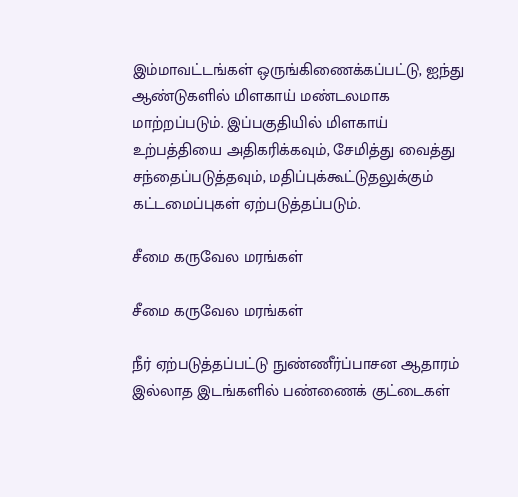இம்மாவட்டங்கள் ஒருங்கிணைக்கப்பட்டு, ஐந்து ஆண்டுகளில் மிளகாய் மண்டலமாக மாற்றப்படும். இப்பகுதியில் மிளகாய் உற்பத்தியை அதிகரிக்கவும், சேமித்து வைத்து சந்தைப்படுத்தவும், மதிப்புக்கூட்டுதலுக்கும் கட்டமைப்புகள் ஏற்படுத்தப்படும்.

சீமை கருவேல மரங்கள்

சீமை கருவேல மரங்கள்

நீர் ஏற்படுத்தப்பட்டு நுண்ணீர்ப்பாசன ஆதாரம் இல்லாத இடங்களில் பண்ணைக் குட்டைகள்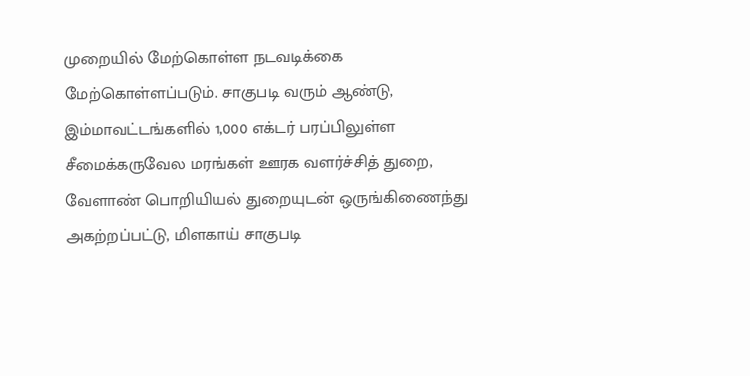முறையில் மேற்கொள்ள நடவடிக்கை மேற்கொள்ளப்படும். சாகுபடி வரும் ஆண்டு, இம்மாவட்டங்களில் 1,000 எக்டர் பரப்பிலுள்ள சீமைக்கருவேல மரங்கள் ஊரக வளர்ச்சித் துறை, வேளாண் பொறியியல் துறையுடன் ஒருங்கிணைந்து அகற்றப்பட்டு, மிளகாய் சாகுபடி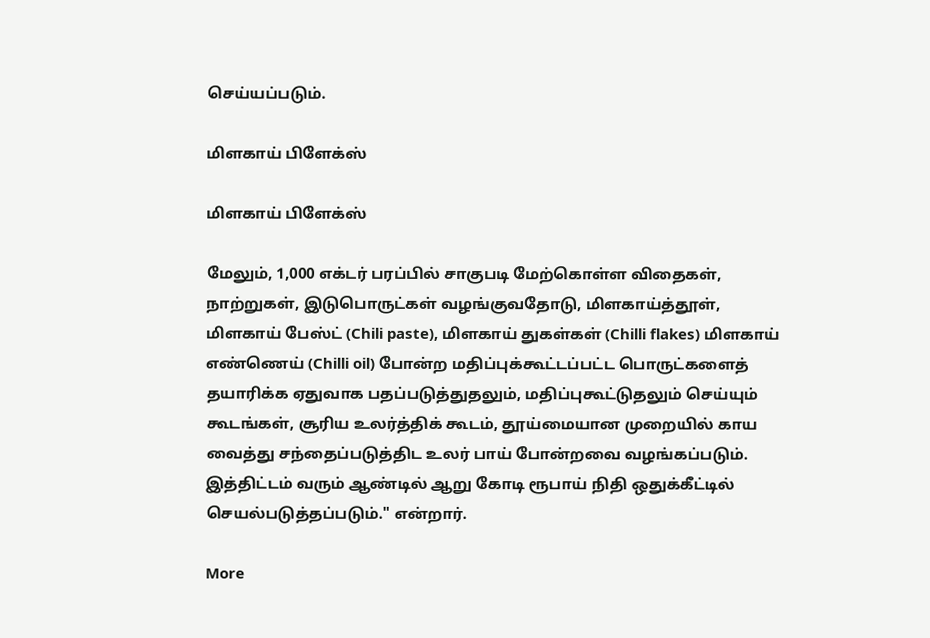செய்யப்படும்.

மிளகாய் பிளேக்ஸ்

மிளகாய் பிளேக்ஸ்

மேலும், 1,000 எக்டர் பரப்பில் சாகுபடி மேற்கொள்ள விதைகள், நாற்றுகள், இடுபொருட்கள் வழங்குவதோடு, மிளகாய்த்தூள், மிளகாய் பேஸ்ட் (Chili paste), மிளகாய் துகள்கள் (Chilli flakes) மிளகாய் எண்ணெய் (Chilli oil) போன்ற மதிப்புக்கூட்டப்பட்ட பொருட்களைத் தயாரிக்க ஏதுவாக பதப்படுத்துதலும், மதிப்புகூட்டுதலும் செய்யும் கூடங்கள், சூரிய உலர்த்திக் கூடம், தூய்மையான முறையில் காய வைத்து சந்தைப்படுத்திட உலர் பாய் போன்றவை வழங்கப்படும். இத்திட்டம் வரும் ஆண்டில் ஆறு கோடி ரூபாய் நிதி ஒதுக்கீட்டில் செயல்படுத்தப்படும்." என்றார்.

More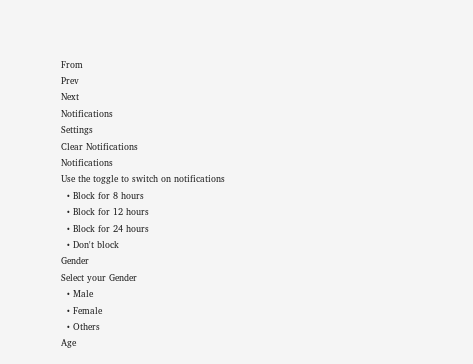From
Prev
Next
Notifications
Settings
Clear Notifications
Notifications
Use the toggle to switch on notifications
  • Block for 8 hours
  • Block for 12 hours
  • Block for 24 hours
  • Don't block
Gender
Select your Gender
  • Male
  • Female
  • Others
Age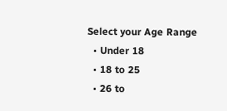Select your Age Range
  • Under 18
  • 18 to 25
  • 26 to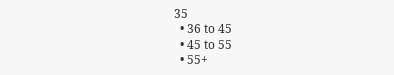35
  • 36 to 45
  • 45 to 55
  • 55+